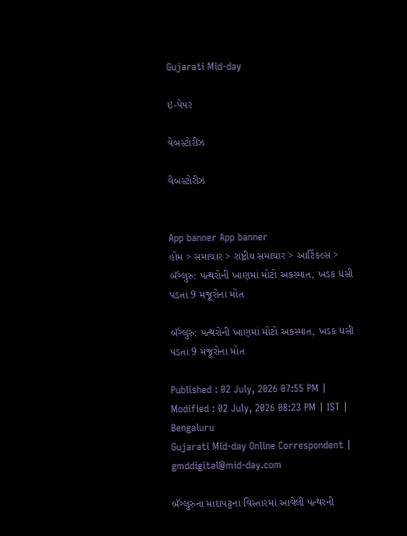Gujarati Mid-day

ઇ-પેપર

વેબસ્ટોરીઝ

વેબસ્ટોરીઝ


App banner App banner
હોમ > સમાચાર > રાષ્ટ્રીય સમાચાર > આર્ટિકલ્સ > બૅંગ્લુરુ: પત્થરોની ખાણમાં મોટો અકસ્માત, ખડક ધસી પડતાં 9 મજૂરોના મોત

બૅંગ્લુરુ: પત્થરોની ખાણમાં મોટો અકસ્માત, ખડક ધસી પડતાં 9 મજૂરોના મોત

Published : 02 July, 2026 07:55 PM | Modified : 02 July, 2026 08:23 PM | IST | Bengaluru
Gujarati Mid-day Online Correspondent | gmddigital@mid-day.com

બૅંગ્લુરુના માદાપટ્ટના વિસ્તારમાં આવેલી પત્થરની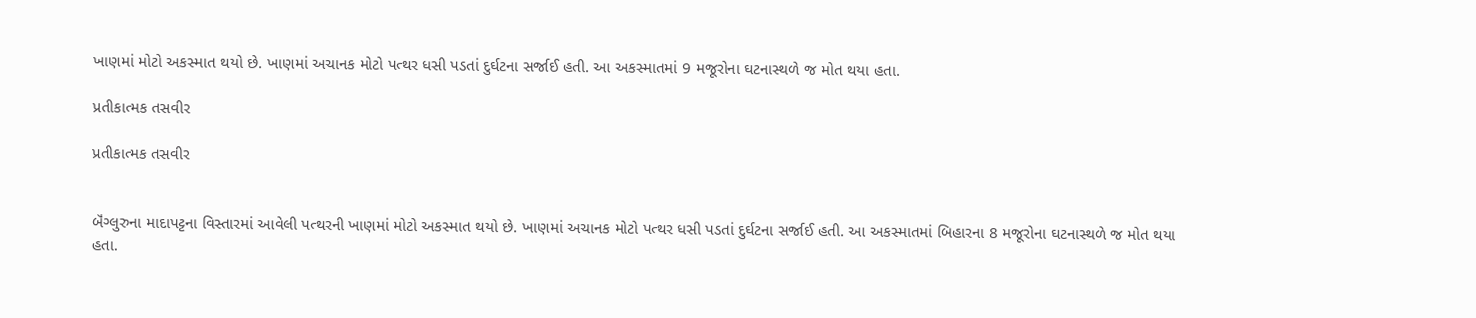ખાણમાં મોટો અકસ્માત થયો છે. ખાણમાં અચાનક મોટો પત્થર ધસી પડતાં દુર્ઘટના સર્જાઈ હતી. આ અકસ્માતમાં 9 મજૂરોના ઘટનાસ્થળે જ મોત થયા હતા.

પ્રતીકાત્મક તસવીર

પ્રતીકાત્મક તસવીર


બૅંગ્લુરુના માદાપટ્ટના વિસ્તારમાં આવેલી પત્થરની ખાણમાં મોટો અકસ્માત થયો છે. ખાણમાં અચાનક મોટો પત્થર ધસી પડતાં દુર્ઘટના સર્જાઈ હતી. આ અકસ્માતમાં બિહારના 8 મજૂરોના ઘટનાસ્થળે જ મોત થયા હતા.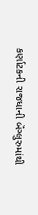કર્ણાટકની રાજધાની બૅંગ્લુરુમાંથી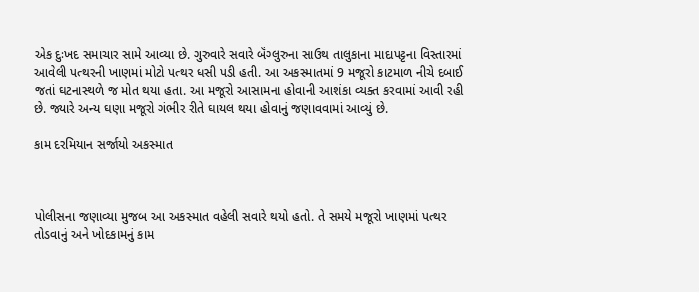એક દુઃખદ સમાચાર સામે આવ્યા છે. ગુરુવારે સવારે બૅંગ્લુરુના સાઉથ તાલુકાના માદાપટ્ટના વિસ્તારમાં આવેલી પત્થરની ખાણમાં મોટો પત્થર ધસી પડી હતી. આ અકસ્માતમાં 9 મજૂરો કાટમાળ નીચે દબાઈ જતાં ઘટનાસ્થળે જ મોત થયા હતા. આ મજૂરો આસામના હોવાની આશંકા વ્યક્ત કરવામાં આવી રહી છે. જ્યારે અન્ય ઘણા મજૂરો ગંભીર રીતે ઘાયલ થયા હોવાનું જણાવવામાં આવ્યું છે.

કામ દરમિયાન સર્જાયો અકસ્માત



પોલીસના જણાવ્યા મુજબ આ અકસ્માત વહેલી સવારે થયો હતો. તે સમયે મજૂરો ખાણમાં પત્થર તોડવાનું અને ખોદકામનું કામ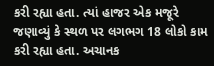કરી રહ્યા હતા. ત્યાં હાજર એક મજૂરે જણાવ્યું કે સ્થળ પર લગભગ 18 લોકો કામ કરી રહ્યા હતા. અચાનક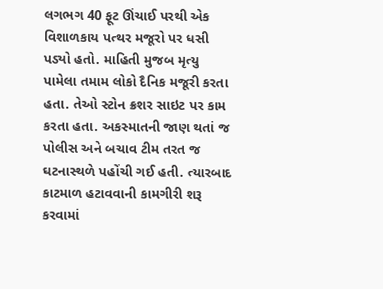લગભગ 40 ફૂટ ઊંચાઈ પરથી એક વિશાળકાય પત્થર મજૂરો પર ધસી પડ્યો હતો. માહિતી મુજબ મૃત્યુ પામેલા તમામ લોકો દૈનિક મજૂરી કરતા હતા. તેઓ સ્ટોન ક્રશર સાઇટ પર કામ કરતા હતા. અકસ્માતની જાણ થતાં જ પોલીસ અને બચાવ ટીમ તરત જ ઘટનાસ્થળે પહોંચી ગઈ હતી. ત્યારબાદ કાટમાળ હટાવવાની કામગીરી શરૂ કરવામાં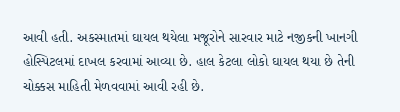આવી હતી. અકસ્માતમાં ઘાયલ થયેલા મજૂરોને સારવાર માટે નજીકની ખાનગી હોસ્પિટલમાં દાખલ કરવામાં આવ્યા છે. હાલ કેટલા લોકો ઘાયલ થયા છે તેની ચોક્કસ માહિતી મેળવવામાં આવી રહી છે.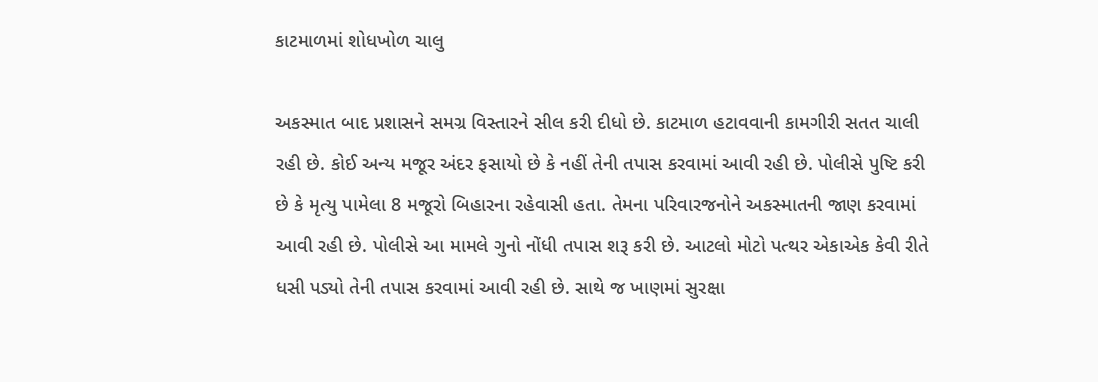કાટમાળમાં શોધખોળ ચાલુ

અકસ્માત બાદ પ્રશાસને સમગ્ર વિસ્તારને સીલ કરી દીધો છે. કાટમાળ હટાવવાની કામગીરી સતત ચાલી રહી છે. કોઈ અન્ય મજૂર અંદર ફસાયો છે કે નહીં તેની તપાસ કરવામાં આવી રહી છે. પોલીસે પુષ્ટિ કરી છે કે મૃત્યુ પામેલા 8 મજૂરો બિહારના રહેવાસી હતા. તેમના પરિવારજનોને અકસ્માતની જાણ કરવામાં આવી રહી છે. પોલીસે આ મામલે ગુનો નોંધી તપાસ શરૂ કરી છે. આટલો મોટો પત્થર એકાએક કેવી રીતે ધસી પડ્યો તેની તપાસ કરવામાં આવી રહી છે. સાથે જ ખાણમાં સુરક્ષા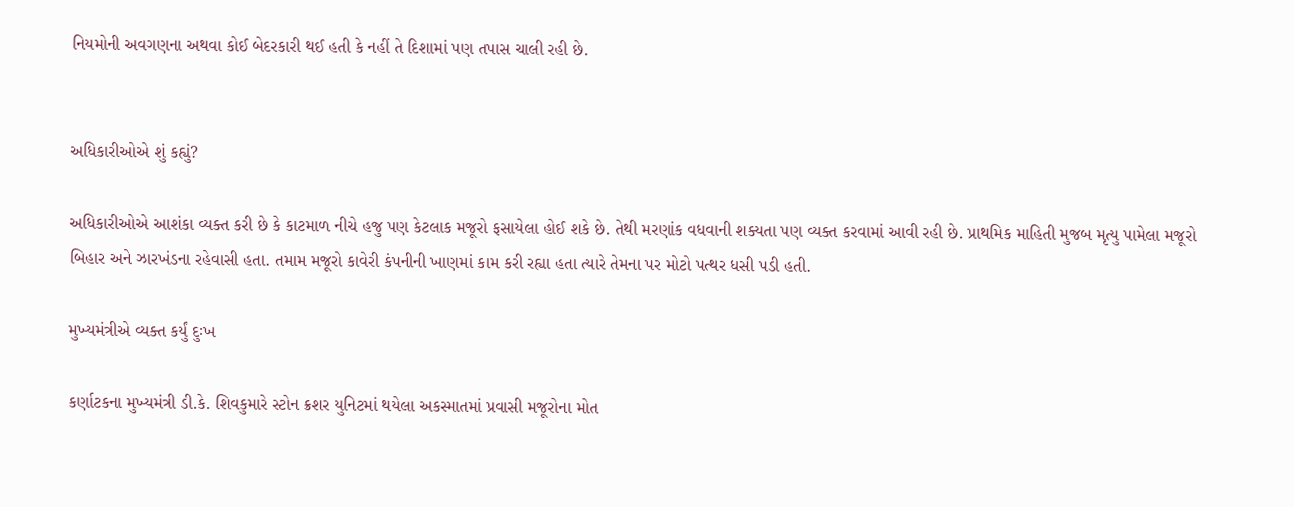નિયમોની અવગણના અથવા કોઈ બેદરકારી થઈ હતી કે નહીં તે દિશામાં પણ તપાસ ચાલી રહી છે.


અધિકારીઓએ શું કહ્યું?

અધિકારીઓએ આશંકા વ્યક્ત કરી છે કે કાટમાળ નીચે હજુ પણ કેટલાક મજૂરો ફસાયેલા હોઈ શકે છે. તેથી મરણાંક વધવાની શક્યતા પણ વ્યક્ત કરવામાં આવી રહી છે. પ્રાથમિક માહિતી મુજબ મૃત્યુ પામેલા મજૂરો બિહાર અને ઝારખંડના રહેવાસી હતા. તમામ મજૂરો કાવેરી કંપનીની ખાણમાં કામ કરી રહ્યા હતા ત્યારે તેમના પર મોટો પત્થર ધસી પડી હતી.

મુખ્યમંત્રીએ વ્યક્ત કર્યું દુઃખ

કર્ણાટકના મુખ્યમંત્રી ડી.કે. શિવકુમારે સ્ટોન ક્રશર યુનિટમાં થયેલા અકસ્માતમાં પ્રવાસી મજૂરોના મોત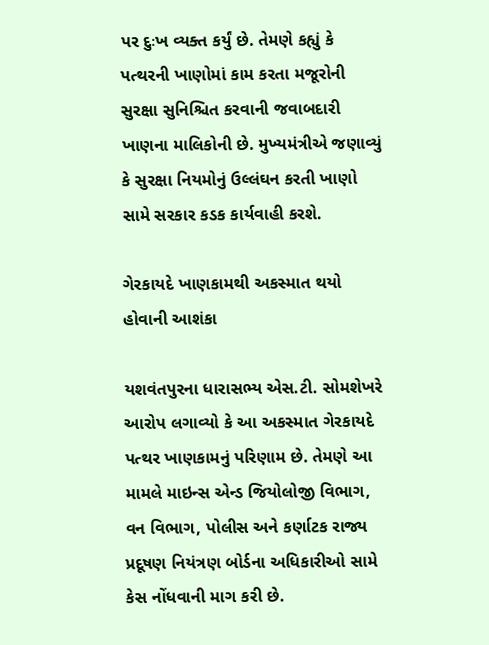પર દુઃખ વ્યક્ત કર્યું છે. તેમણે કહ્યું કે પત્થરની ખાણોમાં કામ કરતા મજૂરોની સુરક્ષા સુનિશ્ચિત કરવાની જવાબદારી ખાણના માલિકોની છે. મુખ્યમંત્રીએ જણાવ્યું કે સુરક્ષા નિયમોનું ઉલ્લંઘન કરતી ખાણો સામે સરકાર કડક કાર્યવાહી કરશે.

ગેરકાયદે ખાણકામથી અકસ્માત થયો હોવાની આશંકા

યશવંતપુરના ધારાસભ્ય એસ.ટી. સોમશેખરે આરોપ લગાવ્યો કે આ અકસ્માત ગેરકાયદે પત્થર ખાણકામનું પરિણામ છે. તેમણે આ મામલે માઇન્સ એન્ડ જિયોલોજી વિભાગ, વન વિભાગ, પોલીસ અને કર્ણાટક રાજ્ય પ્રદૂષણ નિયંત્રણ બોર્ડના અધિકારીઓ સામે કેસ નોંધવાની માગ કરી છે.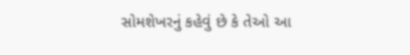સોમશેખરનું કહેવું છે કે તેઓ આ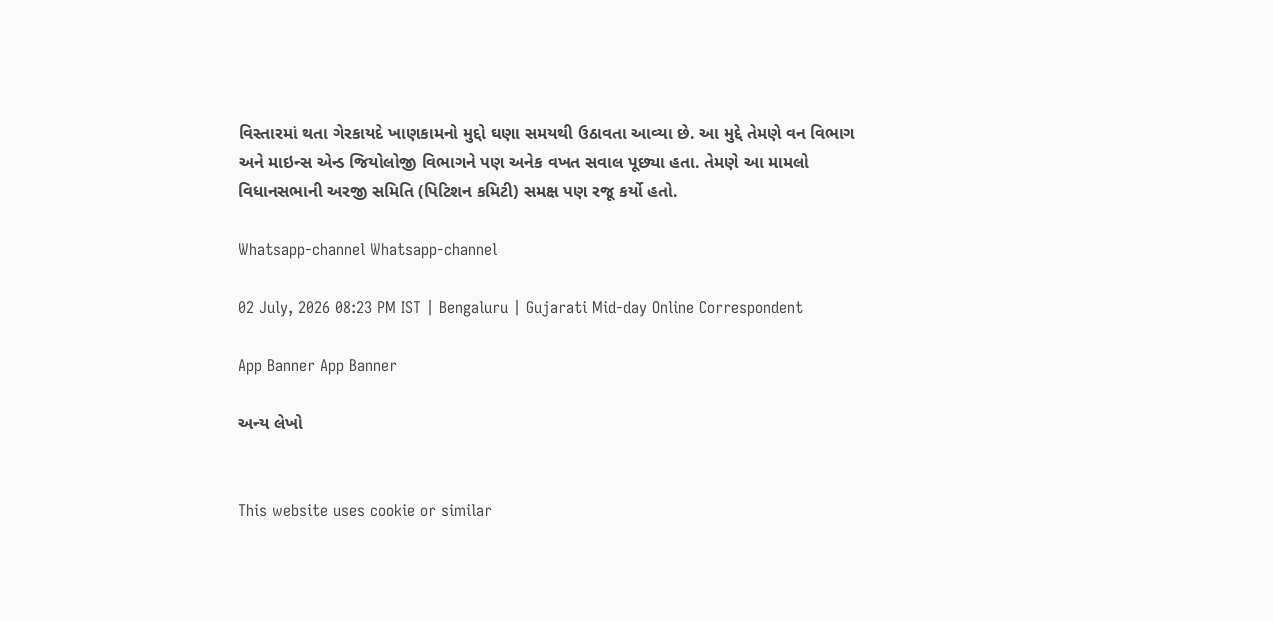વિસ્તારમાં થતા ગેરકાયદે ખાણકામનો મુદ્દો ઘણા સમયથી ઉઠાવતા આવ્યા છે. આ મુદ્દે તેમણે વન વિભાગ અને માઇન્સ એન્ડ જિયોલોજી વિભાગને પણ અનેક વખત સવાલ પૂછ્યા હતા. તેમણે આ મામલો વિધાનસભાની અરજી સમિતિ (પિટિશન કમિટી) સમક્ષ પણ રજૂ કર્યો હતો.

Whatsapp-channel Whatsapp-channel

02 July, 2026 08:23 PM IST | Bengaluru | Gujarati Mid-day Online Correspondent

App Banner App Banner

અન્ય લેખો


This website uses cookie or similar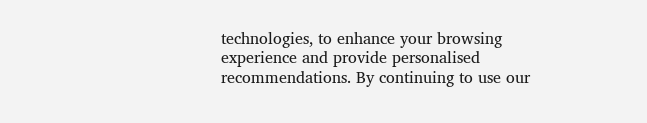technologies, to enhance your browsing experience and provide personalised recommendations. By continuing to use our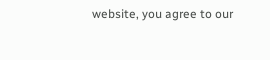website, you agree to our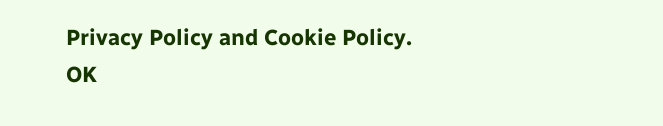Privacy Policy and Cookie Policy. OK